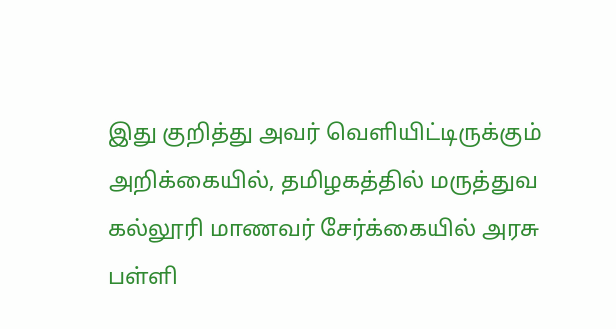இது குறித்து அவர் வெளியிட்டிருக்கும் அறிக்கையில், தமிழகத்தில் மருத்துவ கல்லூரி மாணவர் சேர்க்கையில் அரசு பள்ளி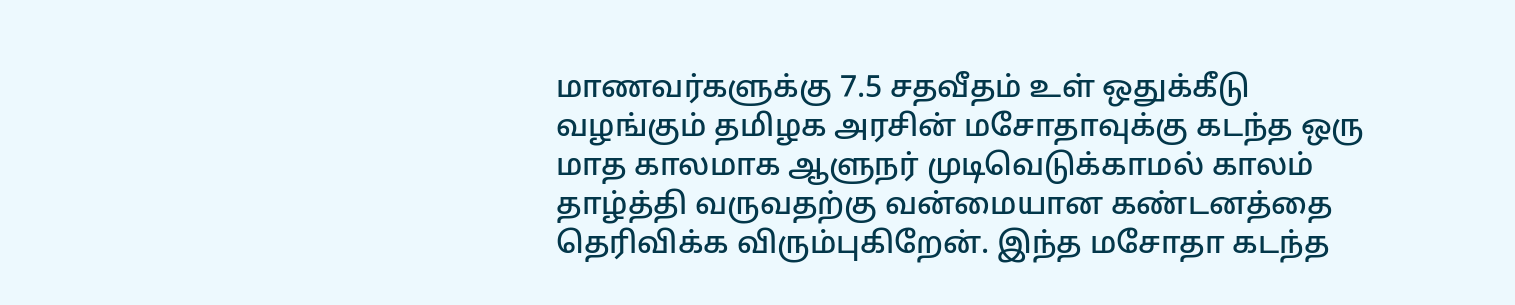மாணவர்களுக்கு 7.5 சதவீதம் உள் ஒதுக்கீடு வழங்கும் தமிழக அரசின் மசோதாவுக்கு கடந்த ஒரு மாத காலமாக ஆளுநர் முடிவெடுக்காமல் காலம் தாழ்த்தி வருவதற்கு வன்மையான கண்டனத்தை தெரிவிக்க விரும்புகிறேன். இந்த மசோதா கடந்த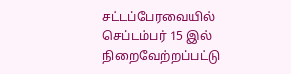சட்டப்பேரவையில் செப்டம்பர் 15 இல் நிறைவேற்றப்பட்டு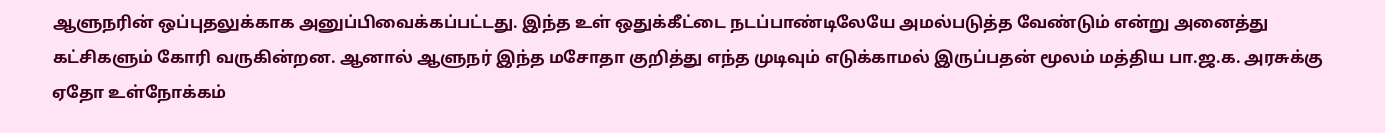ஆளுநரின் ஒப்புதலுக்காக அனுப்பிவைக்கப்பட்டது. இந்த உள் ஒதுக்கீட்டை நடப்பாண்டிலேயே அமல்படுத்த வேண்டும் என்று அனைத்து கட்சிகளும் கோரி வருகின்றன. ஆனால் ஆளுநர் இந்த மசோதா குறித்து எந்த முடிவும் எடுக்காமல் இருப்பதன் மூலம் மத்திய பா.ஜ.க. அரசுக்கு ஏதோ உள்நோக்கம்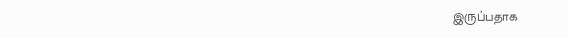இருப்பதாக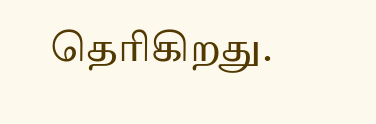தெரிகிறது.